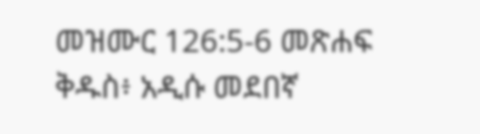መዝሙር 126:5-6 መጽሐፍ ቅዱስ፥ አዲሱ መደበኛ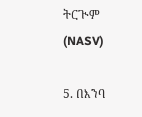ትርጒም (NASV)

5. በእንባ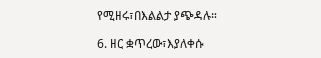የሚዘሩ፣በእልልታ ያጭዳሉ።

6. ዘር ቋጥረው፣እያለቀሱ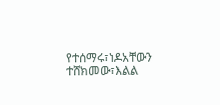የተሰማሩ፣ነዶአቸውን ተሸክመው፣እልል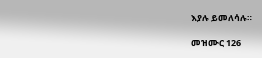እያሉ ይመለሳሉ።

መዝሙር 126